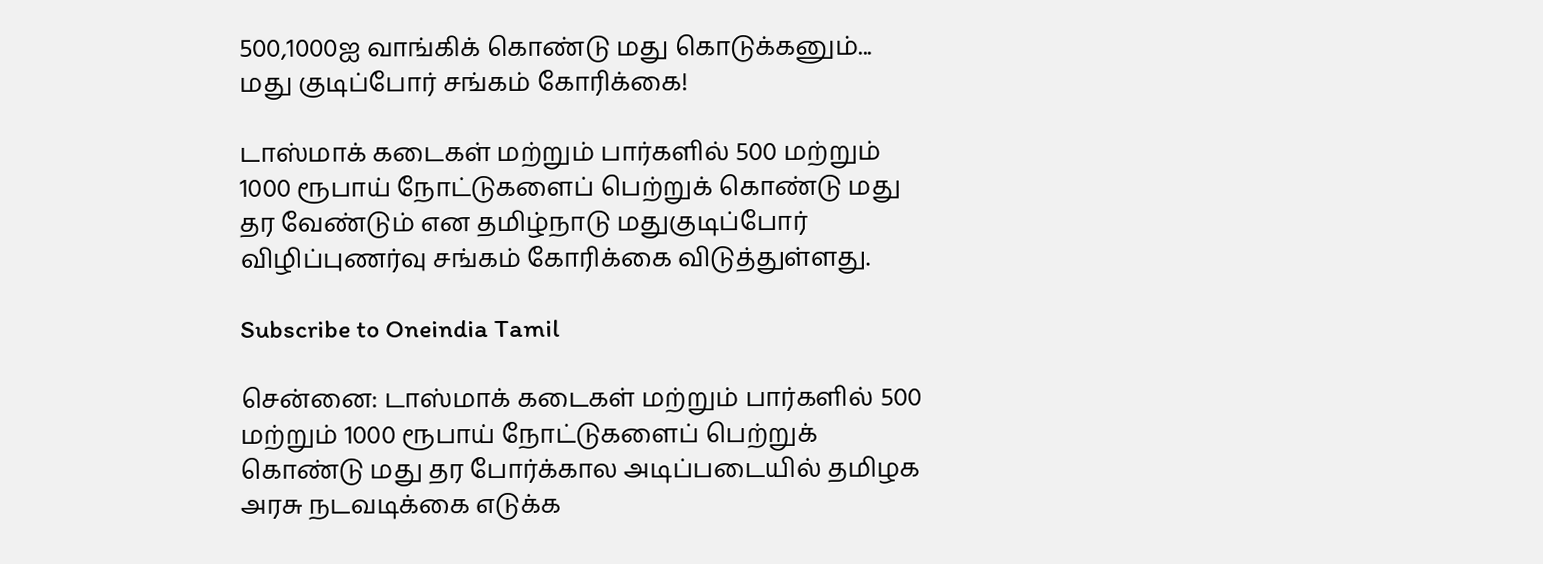500,1000ஐ வாங்கிக் கொண்டு மது கொடுக்கனும்... மது குடிப்போர் சங்கம் கோரிக்கை!

டாஸ்மாக் கடைகள் மற்றும் பார்களில் 500 மற்றும் 1000 ரூபாய் நோட்டுகளைப் பெற்றுக் கொண்டு மது தர வேண்டும் என தமிழ்நாடு மதுகுடிப்போர் விழிப்புணர்வு சங்கம் கோரிக்கை விடுத்துள்ளது.

Subscribe to Oneindia Tamil

சென்னை: டாஸ்மாக் கடைகள் மற்றும் பார்களில் 500 மற்றும் 1000 ரூபாய் நோட்டுகளைப் பெற்றுக் கொண்டு மது தர போர்க்கால அடிப்படையில் தமிழக அரசு நடவடிக்கை எடுக்க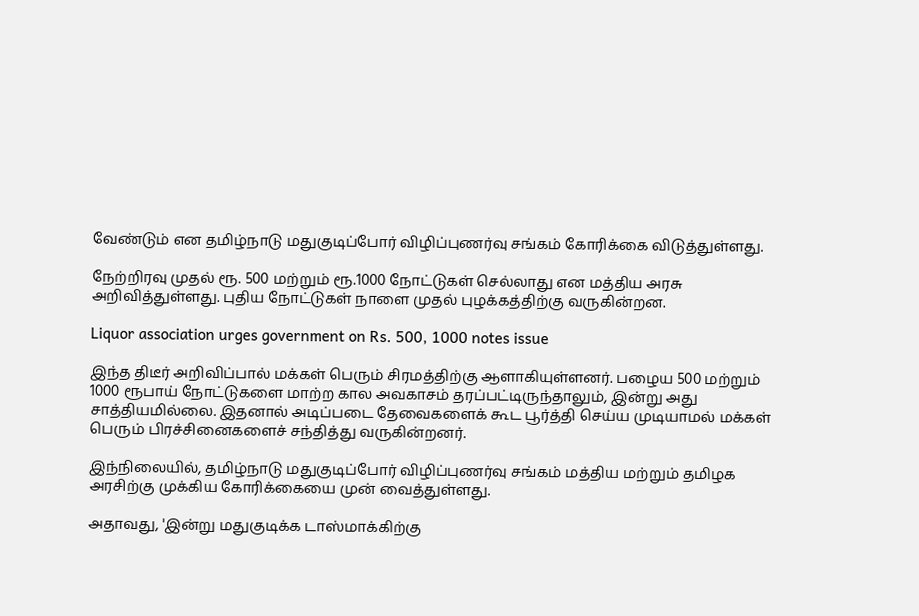வேண்டும் என தமிழ்நாடு மதுகுடிப்போர் விழிப்புணர்வு சங்கம் கோரிக்கை விடுத்துள்ளது.

நேற்றிரவு முதல் ரூ. 500 மற்றும் ரூ.1000 நோட்டுகள் செல்லாது என மத்திய அரசு அறிவித்துள்ளது. புதிய நோட்டுகள் நாளை முதல் புழக்கத்திற்கு வருகின்றன.

Liquor association urges government on Rs. 500, 1000 notes issue

இந்த திடீர் அறிவிப்பால் மக்கள் பெரும் சிரமத்திற்கு ஆளாகியுள்ளனர். பழைய 500 மற்றும் 1000 ரூபாய் நோட்டுகளை மாற்ற கால அவகாசம் தரப்பட்டிருந்தாலும், இன்று அது சாத்தியமில்லை. இதனால் அடிப்படை தேவைகளைக் கூட பூர்த்தி செய்ய முடியாமல் மக்கள் பெரும் பிரச்சினைகளைச் சந்தித்து வருகின்றனர்.

இந்நிலையில், தமிழ்நாடு மதுகுடிப்போர் விழிப்புணர்வு சங்கம் மத்திய மற்றும் தமிழக அரசிற்கு முக்கிய கோரிக்கையை முன் வைத்துள்ளது.

அதாவது, 'இன்று மதுகுடிக்க டாஸ்மாக்கிற்கு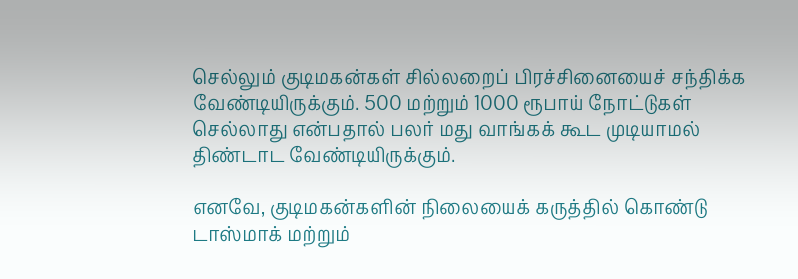செல்லும் குடிமகன்கள் சில்லறைப் பிரச்சினையைச் சந்திக்க வேண்டியிருக்கும். 500 மற்றும் 1000 ரூபாய் நோட்டுகள் செல்லாது என்பதால் பலர் மது வாங்கக் கூட முடியாமல் திண்டாட வேண்டியிருக்கும்.

எனவே, குடிமகன்களின் நிலையைக் கருத்தில் கொண்டு டாஸ்மாக் மற்றும்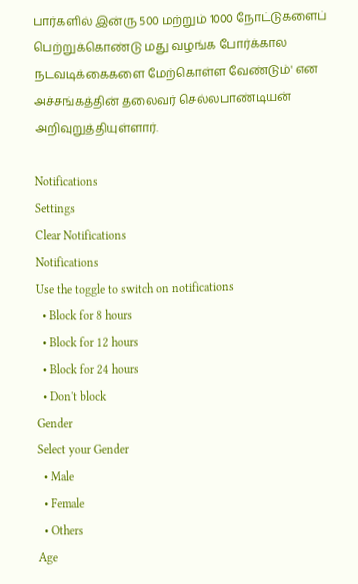பார்களில் இன்ரு 500 மற்றும் 1000 நோட்டுகளைப் பெற்றுக்கொண்டு மது வழங்க போர்க்கால நடவடிக்கைகளை மேற்கொள்ள வேண்டும்' என அச்சங்கத்தின் தலைவர் செல்லபாண்டியன் அறிவுறுத்தியுள்ளார்.

Notifications
Settings
Clear Notifications
Notifications
Use the toggle to switch on notifications
  • Block for 8 hours
  • Block for 12 hours
  • Block for 24 hours
  • Don't block
Gender
Select your Gender
  • Male
  • Female
  • Others
Age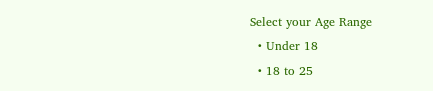Select your Age Range
  • Under 18
  • 18 to 25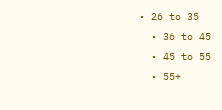• 26 to 35
  • 36 to 45
  • 45 to 55
  • 55+